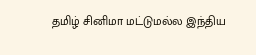தமிழ் சினிமா மட்டுமல்ல இந்திய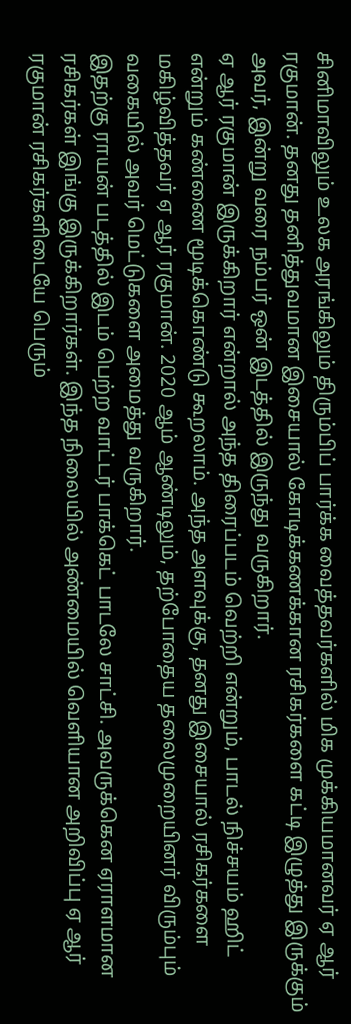சினிமாவிலும் உலக அரங்கிலும் திரும்பிப் பார்க்க வைத்தவர்களில் மிக முக்கியமானவர் ஏ ஆர் ரகுமான். தனது தனித்துவமான இசையால் கோடிக்கணக்கான ரசிகர்களை கட்டி இழுத்து இருக்கும் அவர், இன்று வரை நம்பர் ஒன் இடத்தில் இருந்து வருகிறார்.
ஏ ஆர் ரகுமான் இருக்கிறார் என்றால் அந்த திரைப்படம் வெற்றி என்றும், பாடல் நிச்சயம் ஹிட் என்றும் கண்ணை மூடிக்கொண்டு கூறலாம். அந்த அளவுக்கு, தனது இசையால் ரசிகர்களை மகிழ்வித்தவர் ஏ ஆர் ரகுமான். 2020 ஆம் ஆண்டிலும், தற்போதைய தலைமுறையினர் விரும்பும் வகையில் அவர் மெட்டுகளை அமைத்து வருகிறார்.
இதற்கு ராயன் படத்தில் இடம் பெற்ற வாட்டர் பாக்கெட் பாடலே சாட்சி. அவருக்கென ஏராளமான ரசிகர்கள் இங்கு இருக்கிறார்கள். இந்த நிலையில் அண்மையில் வெளியான அறிவிப்பு ஏ ஆர் ரகுமான் ரசிகர்களிடையே பெரும்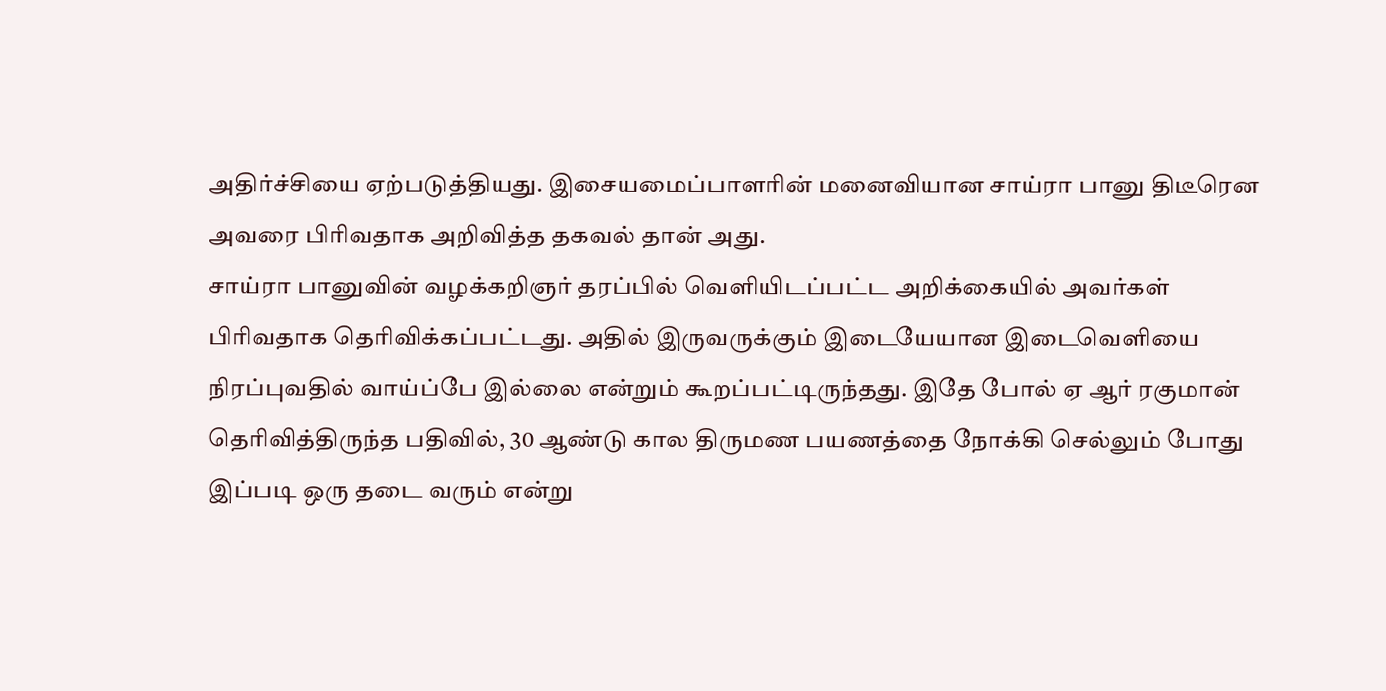அதிர்ச்சியை ஏற்படுத்தியது. இசையமைப்பாளரின் மனைவியான சாய்ரா பானு திடீரென அவரை பிரிவதாக அறிவித்த தகவல் தான் அது.
சாய்ரா பானுவின் வழக்கறிஞர் தரப்பில் வெளியிடப்பட்ட அறிக்கையில் அவர்கள் பிரிவதாக தெரிவிக்கப்பட்டது. அதில் இருவருக்கும் இடையேயான இடைவெளியை நிரப்புவதில் வாய்ப்பே இல்லை என்றும் கூறப்பட்டிருந்தது. இதே போல் ஏ ஆர் ரகுமான் தெரிவித்திருந்த பதிவில், 30 ஆண்டு கால திருமண பயணத்தை நோக்கி செல்லும் போது இப்படி ஒரு தடை வரும் என்று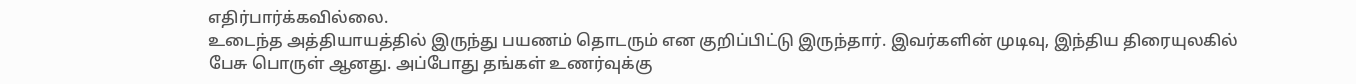எதிர்பார்க்கவில்லை.
உடைந்த அத்தியாயத்தில் இருந்து பயணம் தொடரும் என குறிப்பிட்டு இருந்தார். இவர்களின் முடிவு, இந்திய திரையுலகில் பேசு பொருள் ஆனது. அப்போது தங்கள் உணர்வுக்கு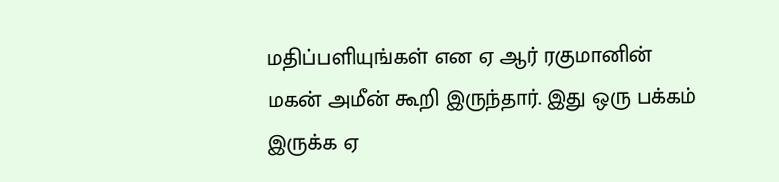மதிப்பளியுங்கள் என ஏ ஆர் ரகுமானின் மகன் அமீன் கூறி இருந்தார். இது ஒரு பக்கம் இருக்க ஏ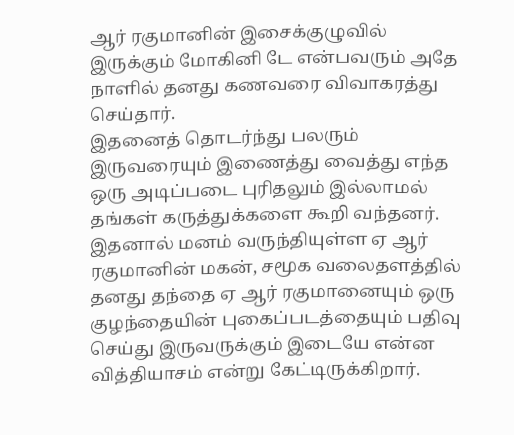ஆர் ரகுமானின் இசைக்குழுவில் இருக்கும் மோகினி டே என்பவரும் அதே நாளில் தனது கணவரை விவாகரத்து செய்தார்.
இதனைத் தொடர்ந்து பலரும் இருவரையும் இணைத்து வைத்து எந்த ஒரு அடிப்படை புரிதலும் இல்லாமல் தங்கள் கருத்துக்களை கூறி வந்தனர். இதனால் மனம் வருந்தியுள்ள ஏ ஆர் ரகுமானின் மகன், சமூக வலைதளத்தில் தனது தந்தை ஏ ஆர் ரகுமானையும் ஒரு குழந்தையின் புகைப்படத்தையும் பதிவு செய்து இருவருக்கும் இடையே என்ன வித்தியாசம் என்று கேட்டிருக்கிறார்.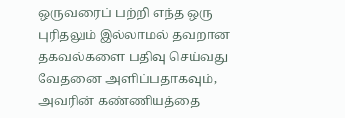ஒருவரைப் பற்றி எந்த ஒரு புரிதலும் இல்லாமல் தவறான தகவல்களை பதிவு செய்வது வேதனை அளிப்பதாகவும், அவரின் கண்ணியத்தை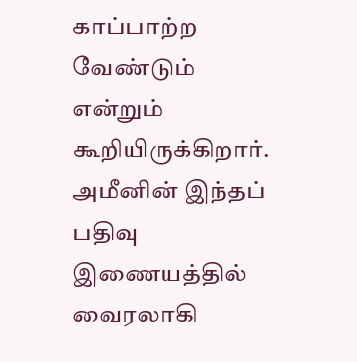காப்பாற்ற வேண்டும் என்றும் கூறியிருக்கிறார். அமீனின் இந்தப் பதிவு இணையத்தில் வைரலாகி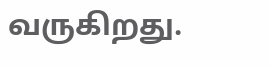வருகிறது.